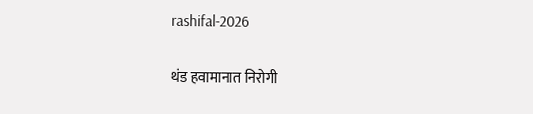rashifal-2026

थंड हवामानात निरोगी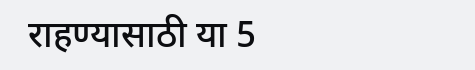राहण्यासाठी या 5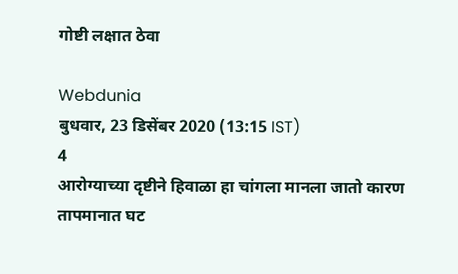गोष्टी लक्षात ठेवा

Webdunia
बुधवार, 23 डिसेंबर 2020 (13:15 IST)
4
आरोग्याच्या दृष्टीने हिवाळा हा चांगला मानला जातो कारण तापमानात घट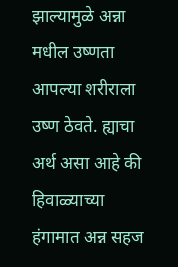झाल्यामुळे अन्ना मधील उष्णता आपल्या शरीराला उष्ण ठेवते. ह्याचा अर्थ असा आहे की हिवाळ्याच्या हंगामात अन्न सहज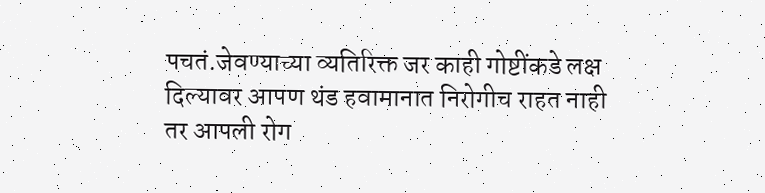पचतं.जेवण्याच्या व्यतिरिक्त जर काही गोष्टींकडे लक्ष दिल्यावर आपण थंड हवामानात निरोगीच राहत नाही तर आपली रोग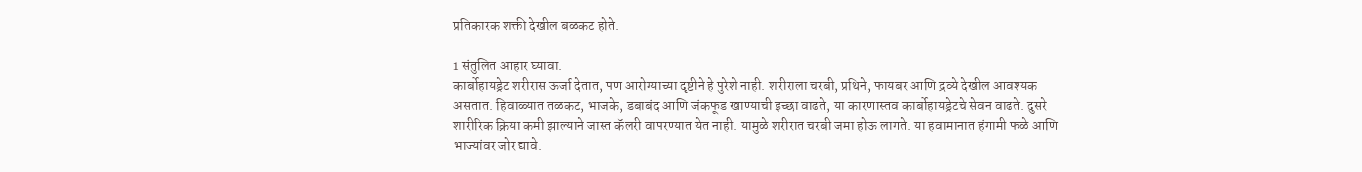प्रतिकारक शक्ती देखील बळकट होते.

1 संतुलित आहार घ्यावा.
कार्बोहायड्रेट शरीरास ऊर्जा देतात, पण आरोग्याच्या दृष्टीने हे पुरेशे नाही. शरीराला चरबी, प्रथिने, फायबर आणि द्रव्ये देखील आवश्यक असतात. हिवाळ्यात तळकट, भाजके, डबाबंद आणि जंकफूड खाण्याची इच्छा वाढते, या कारणास्तव कार्बोहायड्रेटचे सेवन वाढते. दुसरे शारीरिक क्रिया कमी झाल्याने जास्त कॅलरी वापरण्यात येत नाही. यामुळे शरीरात चरबी जमा होऊ लागते. या हवामानात हंगामी फळे आणि भाज्यांवर जोर द्यावे.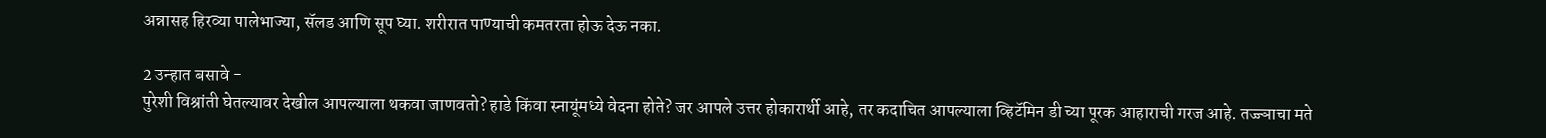अन्नासह हिरव्या पालेभाज्या, सॅलड आणि सूप घ्या. शरीरात पाण्याची कमतरता होऊ देऊ नका.

2 उन्हात बसावे -
पुरेशी विश्रांती घेतल्यावर देखील आपल्याला थकवा जाणवतो? हाडे किंवा स्नायूंमध्ये वेदना होते? जर आपले उत्तर होकारार्थी आहे, तर कदाचित आपल्याला व्हिटॅमिन डी च्या पूरक आहाराची गरज आहे. तज्ज्ञाचा मते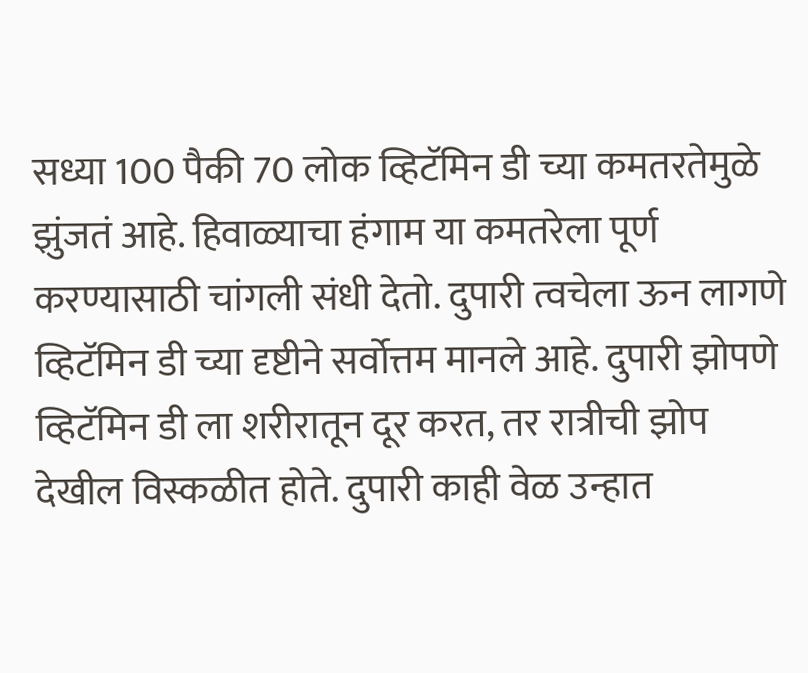सध्या 100 पैकी 70 लोक व्हिटॅमिन डी च्या कमतरतेमुळे झुंजतं आहे. हिवाळ्याचा हंगाम या कमतरेला पूर्ण करण्यासाठी चांगली संधी देतो. दुपारी त्वचेला ऊन लागणे व्हिटॅमिन डी च्या दृष्टीने सर्वोत्तम मानले आहे. दुपारी झोपणे व्हिटॅमिन डी ला शरीरातून दूर करत, तर रात्रीची झोप देखील विस्कळीत होते. दुपारी काही वेळ उन्हात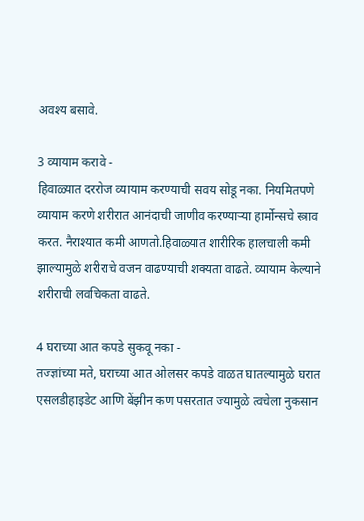अवश्य बसावे.

3 व्यायाम करावे -
हिवाळ्यात दररोज व्यायाम करण्याची सवय सोडू नका. नियमितपणे व्यायाम करणे शरीरात आनंदाची जाणीव करण्याऱ्या हार्मोन्सचे स्त्राव करत. नैराश्यात कमी आणतो.हिवाळ्यात शारीरिक हालचाली कमी झाल्यामुळे शरीराचे वजन वाढण्याची शक्यता वाढते. व्यायाम केल्याने शरीराची लवचिकता वाढते.

4 घराच्या आत कपडे सुकवू नका -
तज्ज्ञांच्या मते, घराच्या आत ओलसर कपडे वाळत घातल्यामुळे घरात एसलडीहाइडेट आणि बेंझीन कण पसरतात ज्यामुळे त्वचेला नुकसान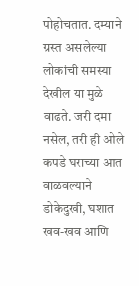पोहोचतात. दम्याने ग्रस्त असलेल्या लोकांची समस्या देखील या मुळे वाढते. जरी दमा नसेल, तरी ही ओले कपडे घराच्या आत वाळवल्याने डोकेदुखी, घशात खव-खव आणि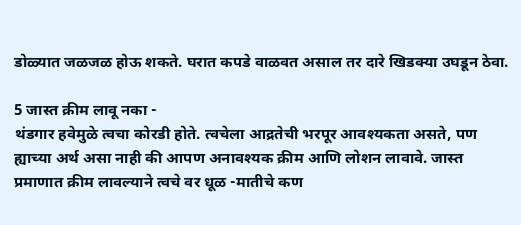डोळ्यात जळजळ होऊ शकते. घरात कपडे वाळवत असाल तर दारे खिडक्या उघडून ठेवा.

5 जास्त क्रीम लावू नका -
थंडगार हवेमुळे त्वचा कोरडी होते. त्वचेला आद्रतेची भरपूर आवश्यकता असते, पण ह्याच्या अर्थ असा नाही की आपण अनावश्यक क्रीम आणि लोशन लावावे. जास्त प्रमाणात क्रीम लावल्याने त्वचे वर धूळ -मातीचे कण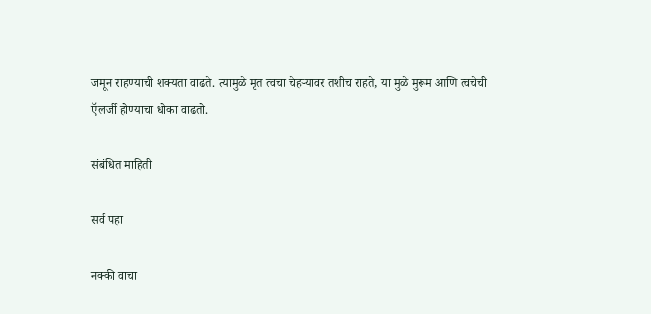जमून राहण्याची शक्यता वाढते. त्यामुळे मृत त्वचा चेहऱ्यावर तशीच राहते, या मुळे मुरूम आणि त्वचेची ऍलर्जी होण्याचा धोका वाढतो.

संबंधित माहिती

सर्व पहा

नक्की वाचा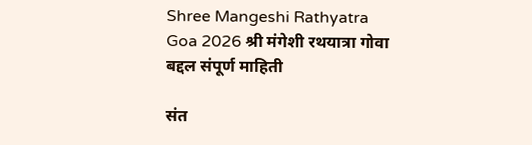Shree Mangeshi Rathyatra Goa 2026 श्री मंगेशी रथयात्रा गोवा बद्दल संपूर्ण माहिती

संत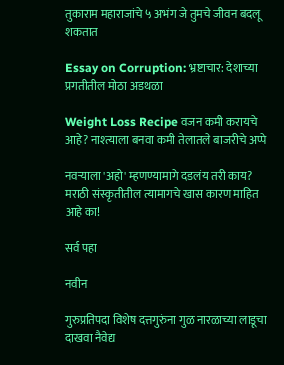तुकाराम महाराजांचे ५ अभंग जे तुमचे जीवन बदलू शकतात

Essay on Corruption: भ्रष्टाचार: देशाच्या प्रगतीतील मोठा अडथळा

Weight Loss Recipe वजन कमी करायचे आहे? नाश्त्याला बनवा कमी तेलातले बाजरीचे अप्पे

नवर्‍याला 'अहो' म्हणण्यामागे दडलंय तरी काय? मराठी संस्कृतीतील त्यामागचे खास कारण माहित आहे का!

सर्व पहा

नवीन

गुरुप्रतिपदा विशेष दत्तगुरुंना गुळ नारळाच्या लाडूचा दाखवा नैवेद्य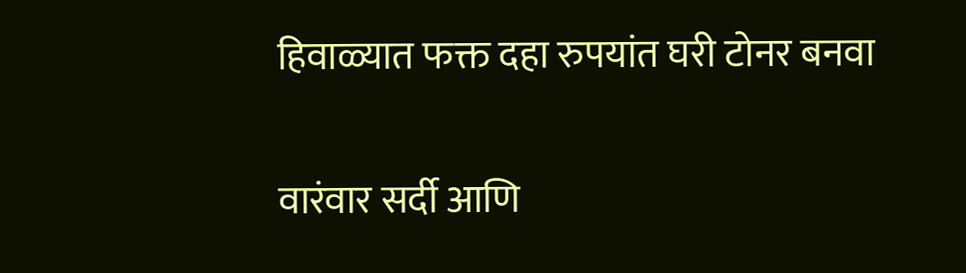हिवाळ्यात फक्त दहा रुपयांत घरी टोनर बनवा

वारंवार सर्दी आणि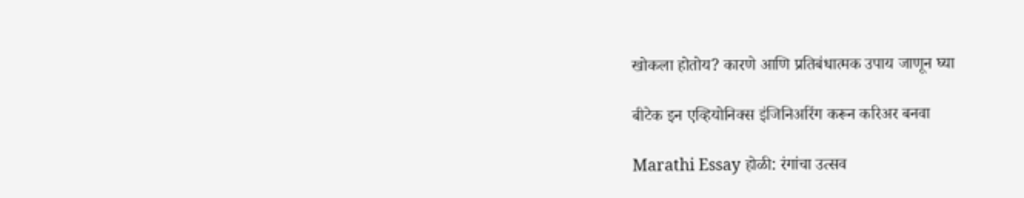खोकला होतोय? कारणे आणि प्रतिबंधात्मक उपाय जाणून घ्या

बीटेक इन एव्हियोनिक्स इंजिनिअरिंग करून करिअर बनवा

Marathi Essay होळी: रंगांचा उत्सव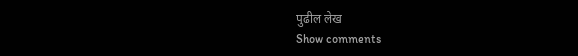पुढील लेख
Show comments